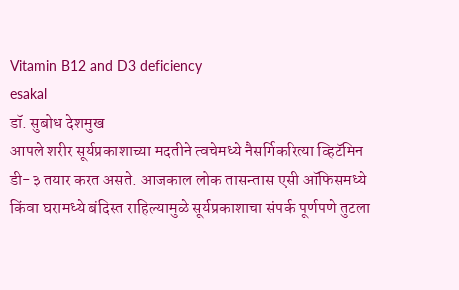Vitamin B12 and D3 deficiency
esakal
डॉ. सुबोध देशमुख
आपले शरीर सूर्यप्रकाशाच्या मदतीने त्वचेमध्ये नैसर्गिकरित्या व्हिटॅमिन डी-३ तयार करत असते. आजकाल लोक तासन्तास एसी ऑफिसमध्ये किंवा घरामध्ये बंदिस्त राहिल्यामुळे सूर्यप्रकाशाचा संपर्क पूर्णपणे तुटला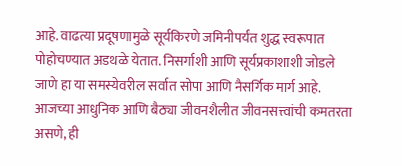आहे. वाढत्या प्रदूषणामुळे सूर्यकिरणे जमिनीपर्यंत शुद्ध स्वरूपात पोहोचण्यात अडथळे येतात. निसर्गाशी आणि सूर्यप्रकाशाशी जोडले जाणे हा या समस्येवरील सर्वात सोपा आणि नैसर्गिक मार्ग आहे.
आजच्या आधुनिक आणि बैठ्या जीवनशैलीत जीवनसत्त्वांची कमतरता असणे, ही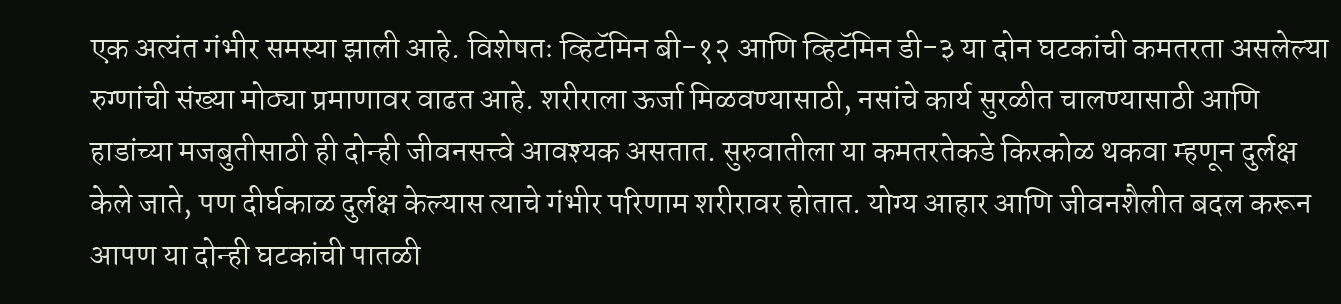एक अत्यंत गंभीर समस्या झाली आहे. विशेषतः व्हिटॅमिन बी-१२ आणि व्हिटॅमिन डी-३ या दोन घटकांची कमतरता असलेल्या रुग्णांची संख्या मोठ्या प्रमाणावर वाढत आहे. शरीराला ऊर्जा मिळवण्यासाठी, नसांचे कार्य सुरळीत चालण्यासाठी आणि हाडांच्या मजबुतीसाठी ही दोन्ही जीवनसत्त्वे आवश्यक असतात. सुरुवातीला या कमतरतेकडे किरकोळ थकवा म्हणून दुर्लक्ष केले जाते, पण दीर्घकाळ दुर्लक्ष केल्यास त्याचे गंभीर परिणाम शरीरावर होतात. योग्य आहार आणि जीवनशैलीत बदल करून आपण या दोन्ही घटकांची पातळी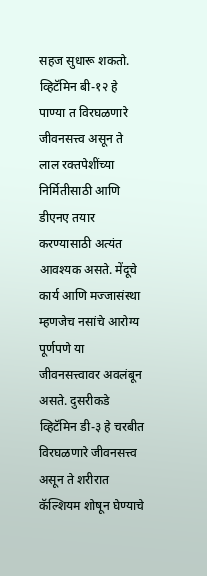सहज सुधारू शकतो.
व्हिटॅमिन बी-१२ हे पाण्या त विरघळणारे जीवनसत्त्व असून ते लाल रक्तपेशींच्या निर्मितीसाठी आणि डीएनए तयार करण्यासाठी अत्यंत आवश्यक असते. मेंदूचे कार्य आणि मज्जासंस्था म्हणजेच नसांचे आरोग्य पूर्णपणे या जीवनसत्त्वावर अवलंबून असते. दुसरीकडे व्हिटॅमिन डी-३ हे चरबीत विरघळणारे जीवनसत्त्व असून ते शरीरात कॅल्शियम शोषून घेण्याचे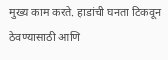मुख्य काम करते. हाडांची घनता टिकवून ठेवण्यासाठी आणि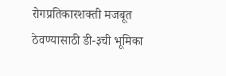रोगप्रतिकारशक्ती मजबूत ठेवण्यासाठी डी-३ची भूमिका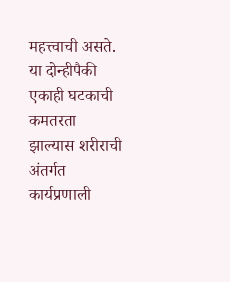महत्त्वाची असते. या दोन्हीपैकी एकाही घटकाची कमतरता झाल्यास शरीराची अंतर्गत कार्यप्रणाली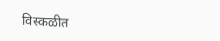विस्कळीत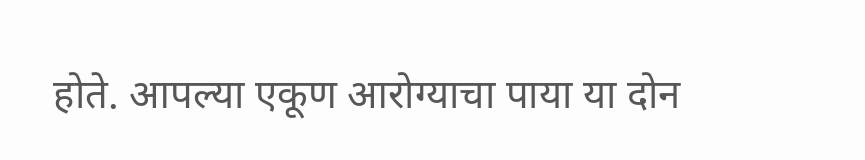होते. आपल्या एकूण आरोग्याचा पाया या दोन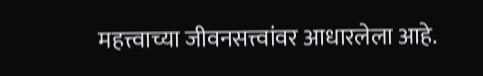महत्त्वाच्या जीवनसत्त्वांवर आधारलेला आहे.